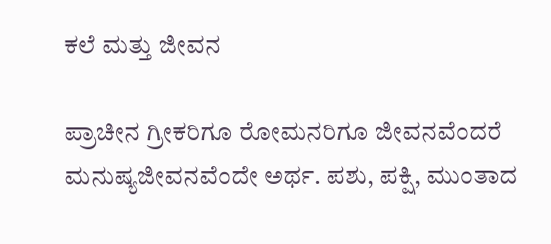ಕಲೆ ಮತ್ತು ಜೀವನ

ಪ್ರಾಚೀನ ಗ್ರೀಕರಿಗೂ ರೋಮನರಿಗೂ ಜೀವನವೆಂದರೆ ಮನುಷ್ಯಜೀವನವೆಂದೇ ಅರ್ಥ. ಪಶು, ಪಕ್ಷಿ, ಮುಂತಾದ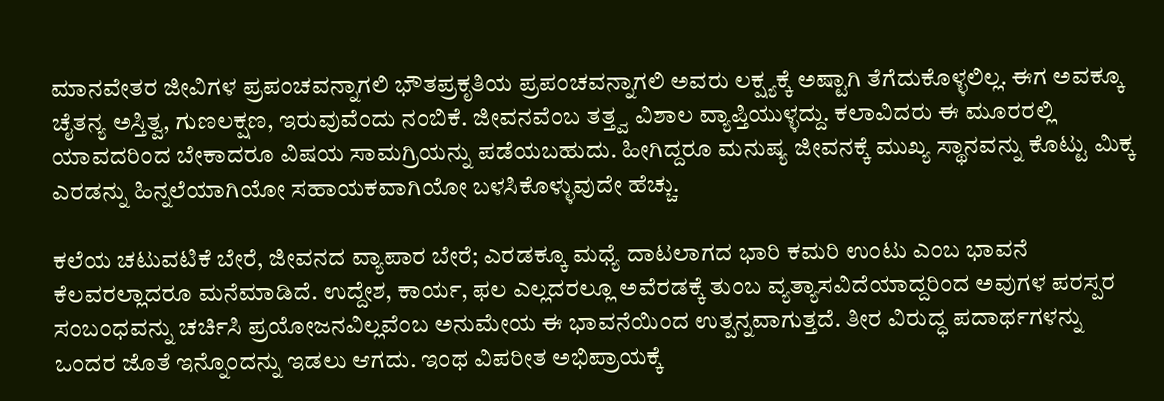ಮಾನವೇತರ ಜೀವಿಗಳ ಪ್ರಪಂಚವನ್ನಾಗಲಿ ಭೌತಪ್ರಕೃತಿಯ ಪ್ರಪಂಚವನ್ನಾಗಲಿ ಅವರು ಲಕ್ಷ್ಯಕ್ಕೆ ಅಷ್ಟಾಗಿ ತೆಗೆದುಕೊಳ್ಳಲಿಲ್ಲ. ಈಗ ಅವಕ್ಕೂ ಚೈತನ್ಯ ಅಸ್ತಿತ್ವ, ಗುಣಲಕ್ಷಣ, ಇರುವುವೆಂದು ನಂಬಿಕೆ. ಜೀವನವೆಂಬ ತತ್ತ್ವ ವಿಶಾಲ ವ್ಯಾಪ್ತಿಯುಳ್ಳದ್ದು. ಕಲಾವಿದರು ಈ ಮೂರರಲ್ಲಿ ಯಾವದರಿಂದ ಬೇಕಾದರೂ ವಿಷಯ ಸಾಮಗ್ರಿಯನ್ನು ಪಡೆಯಬಹುದು. ಹೀಗಿದ್ದರೂ ಮನುಷ್ಯ ಜೀವನಕ್ಕೆ ಮುಖ್ಯ ಸ್ಥಾನವನ್ನು ಕೊಟ್ಟು ಮಿಕ್ಕ ಎರಡನ್ನು ಹಿನ್ನಲೆಯಾಗಿಯೋ ಸಹಾಯಕವಾಗಿಯೋ ಬಳಸಿಕೊಳ್ಳುವುದೇ ಹೆಚ್ಚು.

ಕಲೆಯ ಚಟುವಟಿಕೆ ಬೇರೆ, ಜೀವನದ ವ್ಯಾಪಾರ ಬೇರೆ; ಎರಡಕ್ಕೂ ಮಧ್ಯೆ ದಾಟಲಾಗದ ಭಾರಿ ಕಮರಿ ಉಂಟು ಎಂಬ ಭಾವನೆ ಕೆಲವರಲ್ಲಾದರೂ ಮನೆಮಾಡಿದೆ. ಉದ್ದೇಶ, ಕಾರ್ಯ, ಫಲ ಎಲ್ಲದರಲ್ಲೂ ಅವೆರಡಕ್ಕೆ ತುಂಬ ವ್ಯತ್ಯಾಸವಿದೆಯಾದ್ದರಿಂದ ಅವುಗಳ ಪರಸ್ಪರ ಸಂಬಂಧವನ್ನು ಚರ್ಚಿಸಿ ಪ್ರಯೋಜನವಿಲ್ಲವೆಂಬ ಅನುಮೇಯ ಈ ಭಾವನೆಯಿಂದ ಉತ್ಪನ್ನವಾಗುತ್ತದೆ. ತೀರ ವಿರುದ್ಧ ಪದಾರ್ಥಗಳನ್ನು ಒಂದರ ಜೊತೆ ಇನ್ನೊಂದನ್ನು ಇಡಲು ಆಗದು. ಇಂಥ ವಿಪರೀತ ಅಭಿಪ್ರಾಯಕ್ಕೆ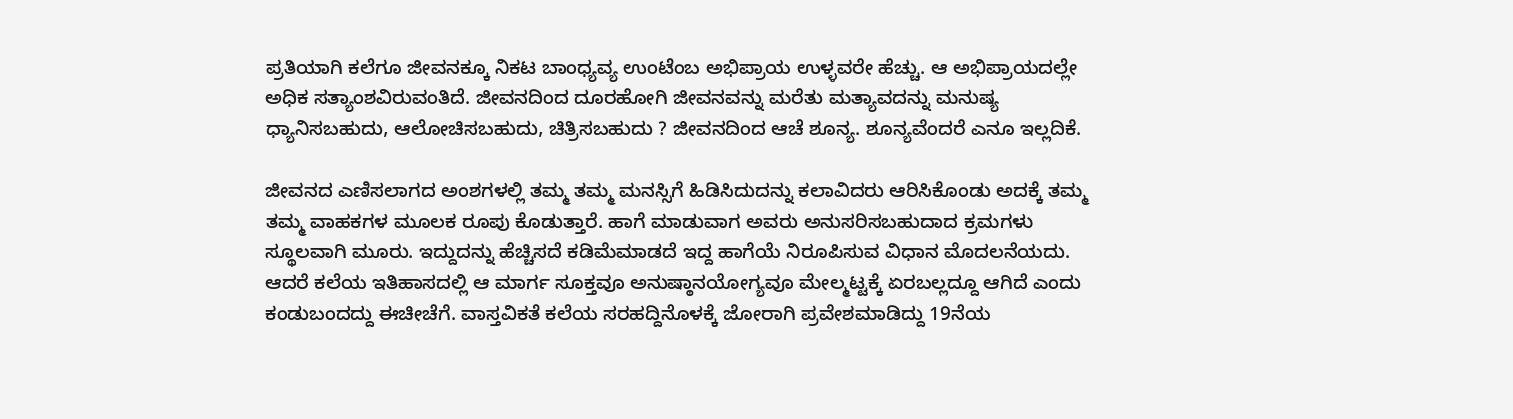ಪ್ರತಿಯಾಗಿ ಕಲೆಗೂ ಜೀವನಕ್ಕೂ ನಿಕಟ ಬಾಂಧ್ಯವ್ಯ ಉಂಟೆಂಬ ಅಭಿಪ್ರಾಯ ಉಳ್ಳವರೇ ಹೆಚ್ಚು. ಆ ಅಭಿಪ್ರಾಯದಲ್ಲೇ ಅಧಿಕ ಸತ್ಯಾಂಶವಿರುವಂತಿದೆ. ಜೀವನದಿಂದ ದೂರಹೋಗಿ ಜೀವನವನ್ನು ಮರೆತು ಮತ್ಯಾವದನ್ನು ಮನುಷ್ಯ ಧ್ಯಾನಿಸಬಹುದು, ಆಲೋಚಿಸಬಹುದು, ಚಿತ್ರಿಸಬಹುದು ? ಜೀವನದಿಂದ ಆಚೆ ಶೂನ್ಯ. ಶೂನ್ಯವೆಂದರೆ ಎನೂ ಇಲ್ಲದಿಕೆ.

ಜೀವನದ ಎಣಿಸಲಾಗದ ಅಂಶಗಳಲ್ಲಿ ತಮ್ಮ ತಮ್ಮ ಮನಸ್ಸಿಗೆ ಹಿಡಿಸಿದುದನ್ನು ಕಲಾವಿದರು ಆರಿಸಿಕೊಂಡು ಅದಕ್ಕೆ ತಮ್ಮ ತಮ್ಮ ವಾಹಕಗಳ ಮೂಲಕ ರೂಪು ಕೊಡುತ್ತಾರೆ. ಹಾಗೆ ಮಾಡುವಾಗ ಅವರು ಅನುಸರಿಸಬಹುದಾದ ಕ್ರಮಗಳು ಸ್ಥೂಲವಾಗಿ ಮೂರು. ಇದ್ದುದನ್ನು ಹೆಚ್ಚಿಸದೆ ಕಡಿಮೆಮಾಡದೆ ಇದ್ದ ಹಾಗೆಯೆ ನಿರೂಪಿಸುವ ವಿಧಾನ ಮೊದಲನೆಯದು. ಆದರೆ ಕಲೆಯ ಇತಿಹಾಸದಲ್ಲಿ ಆ ಮಾರ್ಗ ಸೂಕ್ತವೂ ಅನುಷ್ಠಾನಯೋಗ್ಯವೂ ಮೇಲ್ಮಟ್ಟಕ್ಕೆ ಏರಬಲ್ಲದ್ದೂ ಆಗಿದೆ ಎಂದು ಕಂಡುಬಂದದ್ದು ಈಚೀಚೆಗೆ. ವಾಸ್ತವಿಕತೆ ಕಲೆಯ ಸರಹದ್ದಿನೊಳಕ್ಕೆ ಜೋರಾಗಿ ಪ್ರವೇಶಮಾಡಿದ್ದು 19ನೆಯ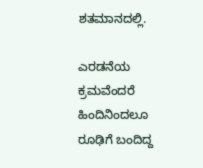ಶತಮಾನದಲ್ಲಿ.

ಎರಡನೆಯ ಕ್ರಮವೆಂದರೆ ಹಿಂದಿನಿಂದಲೂ ರೂಢಿಗೆ ಬಂದಿದ್ದ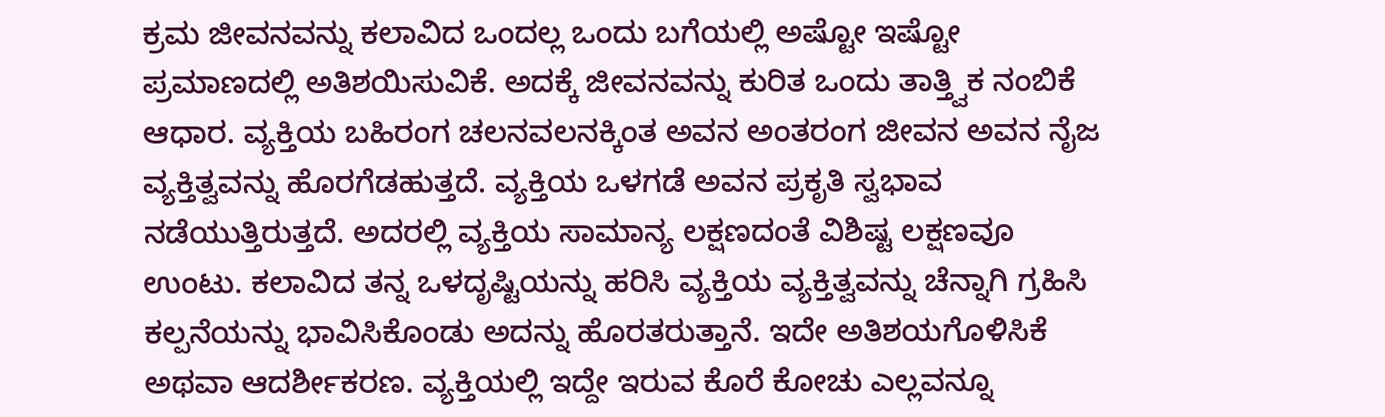ಕ್ರಮ ಜೀವನವನ್ನು ಕಲಾವಿದ ಒಂದಲ್ಲ ಒಂದು ಬಗೆಯಲ್ಲಿ ಅಷ್ಟೋ ಇಷ್ಟೋ ಪ್ರಮಾಣದಲ್ಲಿ ಅತಿಶಯಿಸುವಿಕೆ. ಅದಕ್ಕೆ ಜೀವನವನ್ನು ಕುರಿತ ಒಂದು ತಾತ್ತ್ವಿಕ ನಂಬಿಕೆ ಆಧಾರ. ವ್ಯಕ್ತಿಯ ಬಹಿರಂಗ ಚಲನವಲನಕ್ಕಿಂತ ಅವನ ಅಂತರಂಗ ಜೀವನ ಅವನ ನೈಜ ವ್ಯಕ್ತಿತ್ವವನ್ನು ಹೊರಗೆಡಹುತ್ತದೆ. ವ್ಯಕ್ತಿಯ ಒಳಗಡೆ ಅವನ ಪ್ರಕೃತಿ ಸ್ವಭಾವ ನಡೆಯುತ್ತಿರುತ್ತದೆ. ಅದರಲ್ಲಿ ವ್ಯಕ್ತಿಯ ಸಾಮಾನ್ಯ ಲಕ್ಷಣದಂತೆ ವಿಶಿಷ್ಟ ಲಕ್ಷಣವೂ ಉಂಟು. ಕಲಾವಿದ ತನ್ನ ಒಳದೃಷ್ಟಿಯನ್ನು ಹರಿಸಿ ವ್ಯಕ್ತಿಯ ವ್ಯಕ್ತಿತ್ವವನ್ನು ಚೆನ್ನಾಗಿ ಗ್ರಹಿಸಿ ಕಲ್ಪನೆಯನ್ನು ಭಾವಿಸಿಕೊಂಡು ಅದನ್ನು ಹೊರತರುತ್ತಾನೆ. ಇದೇ ಅತಿಶಯಗೊಳಿಸಿಕೆ ಅಥವಾ ಆದರ್ಶೀಕರಣ. ವ್ಯಕ್ತಿಯಲ್ಲಿ ಇದ್ದೇ ಇರುವ ಕೊರೆ ಕೋಚು ಎಲ್ಲವನ್ನೂ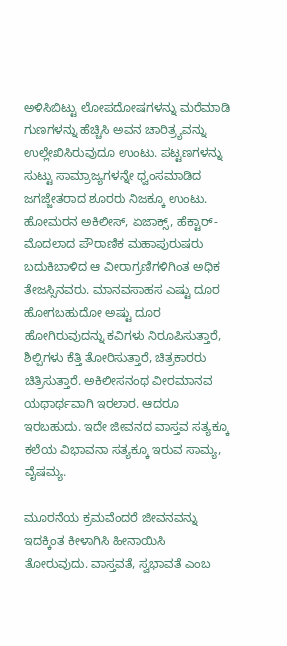ಅಳಿಸಿಬಿಟ್ಟು ಲೋಪದೋಷಗಳನ್ನು ಮರೆಮಾಡಿ ಗುಣಗಳನ್ನು ಹೆಚ್ಚಿಸಿ ಅವನ ಚಾರಿತ್ರ್ಯವನ್ನು ಉಲ್ಲೇಖಿಸಿರುವುದೂ ಉಂಟು. ಪಟ್ಟಣಗಳನ್ನು ಸುಟ್ಟು ಸಾಮ್ರಾಜ್ಯಗಳನ್ನೇ ಧ್ವಂಸಮಾಡಿದ ಜಗಜ್ಜೇತರಾದ ಶೂರರು ನಿಜಕ್ಕೂ ಉಂಟು. ಹೋಮರನ ಅಕಿಲೀಸ್, ಏಜಾಕ್ಸ್, ಹೆಕ್ಟಾರ್-ಮೊದಲಾದ ಪೌರಾಣಿಕ ಮಹಾಪುರುಷರು ಬದುಕಿಬಾಳಿದ ಆ ವೀರಾಗ್ರಣಿಗಳಿಗಿಂತ ಅಧಿಕ ತೇಜಸ್ಸಿನವರು. ಮಾನವಸಾಹಸ ಎಷ್ಟು ದೂರ ಹೋಗಬಹುದೋ ಅಷ್ಟು ದೂರ ಹೋಗಿರುವುದನ್ನು ಕವಿಗಳು ನಿರೂಪಿಸುತ್ತಾರೆ, ಶಿಲ್ಪಿಗಳು ಕೆತ್ತಿ ತೋರಿಸುತ್ತಾರೆ, ಚಿತ್ರಕಾರರು ಚಿತ್ರಿಸುತ್ತಾರೆ. ಅಕಿಲೀಸನಂಥ ವೀರಮಾನವ ಯಥಾರ್ಥವಾಗಿ ಇರಲಾರ. ಆದರೂ ಇರಬಹುದು. ಇದೇ ಜೀವನದ ವಾಸ್ತವ ಸತ್ಯಕ್ಕೂ ಕಲೆಯ ವಿಭಾವನಾ ಸತ್ಯಕ್ಕೂ ಇರುವ ಸಾಮ್ಯ, ವೈಷಮ್ಯ.

ಮೂರನೆಯ ಕ್ರಮವೆಂದರೆ ಜೀವನವನ್ನು ಇದಕ್ಕಿಂತ ಕೀಳಾಗಿಸಿ ಹೀನಾಯಿಸಿ ತೋರುವುದು. ವಾಸ್ತವತೆ, ಸ್ವಭಾವತೆ ಎಂಬ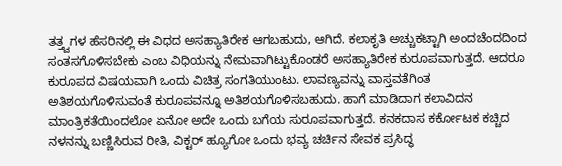ತತ್ತ್ವಗಳ ಹೆಸರಿನಲ್ಲಿ ಈ ವಿಧದ ಅಸಹ್ಯಾತಿರೇಕ ಆಗಬಹುದು, ಆಗಿದೆ. ಕಲಾಕೃತಿ ಅಚ್ಚುಕಟ್ಟಾಗಿ ಅಂದಚೆಂದದಿಂದ ಸಂತಸಗೊಳಿಸಬೇಕು ಎಂಬ ವಿಧಿಯನ್ನು ನೇಮವಾಗಿಟ್ಟುಕೊಂಡರೆ ಅಸಹ್ಯಾತಿರೇಕ ಕುರೂಪವಾಗುತ್ತದೆ. ಆದರೂ ಕುರೂಪದ ವಿಷಯವಾಗಿ ಒಂದು ವಿಚಿತ್ರ ಸಂಗತಿಯುಂಟು. ಲಾವಣ್ಯವನ್ನು ವಾಸ್ತವತೆಗಿಂತ ಅತಿಶಯಗೊಳಿಸುವಂತೆ ಕುರೂಪವನ್ನೂ ಅತಿಶಯಗೊಳಿಸಬಹುದು. ಹಾಗೆ ಮಾಡಿದಾಗ ಕಲಾವಿದನ ಮಾಂತ್ರಿಕತೆಯಿಂದಲೋ ಏನೋ ಅದೇ ಒಂದು ಬಗೆಯ ಸುರೂಪವಾಗುತ್ತದೆ. ಕನಕದಾಸ ಕರ್ಕೋಟಕ ಕಚ್ಚಿದ ನಳನನ್ನು ಬಣ್ಣಿಸಿರುವ ರೀತಿ, ವಿಕ್ಟರ್ ಹ್ಯೂಗೋ ಒಂದು ಭವ್ಯ ಚರ್ಚಿನ ಸೇವಕ ಪ್ರಸಿದ್ಧ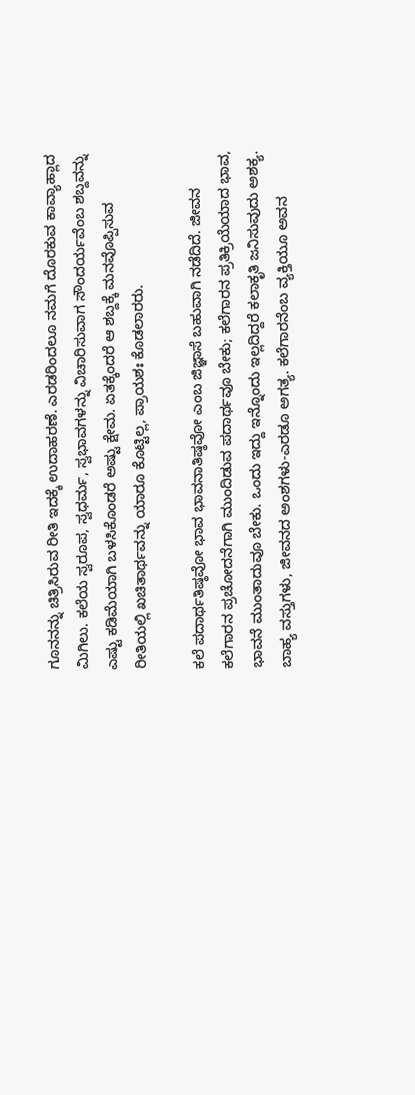ಗೂನನನ್ನು ಚಿತ್ರಿಸಿರುವ ರೀತಿ ಇದಕ್ಕೆ ಉದಾಹರಣೆ. ಎರಡರಿಂದಲೂ ನಮಗೆ ದೊರಕುವ ಕಾವ್ಯಾಹ್ಲಾದ ಮಿಗಿಲು. ಕಲೆಯ ಸ್ವರೂಪ, ಸ್ವಧರ್ಮ, ಸ್ವಭಾವಗಳನ್ನು ವಿಚಾರಿಸುವಾಗ ಸೌಂದರ್ಯವೆಂಬ ಶಬ್ದವನ್ನು ಎಷ್ಟು ಕಡಿಮೆಯಾಗಿ ಬಳಸಿಕೊಂಡರೆ ಅಷ್ಟು ಕ್ಷೇಮ. ಏತಕ್ಕೆಂದರೆ ಆ ಶಬ್ದಕ್ಕೆ ಮನವೊಪ್ಪಿಸುವ ರೀತಿಯಲ್ಲಿ ಖಚಿತಾರ್ಥವನ್ನು ಯಾರೂ ಕೊಟ್ಟಿಲ್ಲ, ಪ್ರಾಯಶಃ ಕೊಡಲಾರರು.

ಕಲೆ ಪದಾರ್ಥತಿಷ್ಠವೋ ಭಾವ ಭಾವನಾತಿಷ್ಠವೋ ಎಂಬ ಜಿಜ್ಞಾಸೆ ಬಹುವಾಗಿ ನಡೆದಿದೆ. ಜೀವನ ಕಲೆಗಾರನ ಪ್ರಚೋದನೆಗಾಗಿ ಮುಂದಿಡುವ ಪದಾರ್ಥವೂ ಬೇಕು; ಕಲೆಗಾರನ ಪ್ರತಿಕ್ರಿಯೆಯಾದ ಭಾವ, ಭಾವನೆ ಮುಂತಾದುವೂ ಬೇಕು. ಒಂದು ಇದ್ದು ಇನ್ನೊಂದು ಇಲ್ಲದಿದ್ದರೆ ಕಲಾಕೃತಿ ಜನಿಸುವುದು ಅಶಕ್ಯ. ಬಾಹ್ಯ ವಸ್ತುಗಳು, ಜೀವನದ ಅಂಶಗಳು-ಎರಡೂ ಅಗತ್ಯ. ಕಲೆಗಾರನೆಂಬ ವ್ಯಕ್ತಿಯೂ ಅವನ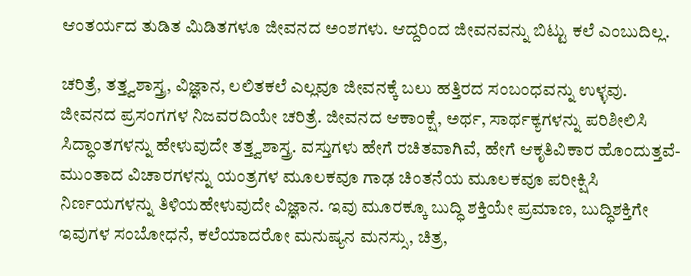ಆಂತರ್ಯದ ತುಡಿತ ಮಿಡಿತಗಳೂ ಜೀವನದ ಅಂಶಗಳು. ಆದ್ದರಿಂದ ಜೀವನವನ್ನು ಬಿಟ್ಟು ಕಲೆ ಎಂಬುದಿಲ್ಲ.

ಚರಿತ್ರೆ, ತತ್ತ್ವಶಾಸ್ತ್ರ, ವಿಜ್ಞಾನ, ಲಲಿತಕಲೆ ಎಲ್ಲವೂ ಜೀವನಕ್ಕೆ ಬಲು ಹತ್ತಿರದ ಸಂಬಂಧವನ್ನು ಉಳ್ಳವು. ಜೀವನದ ಪ್ರಸಂಗಗಳ ನಿಜವರದಿಯೇ ಚರಿತ್ರೆ. ಜೀವನದ ಆಕಾಂಕ್ಷೆ, ಅರ್ಥ, ಸಾರ್ಥಕ್ಯಗಳನ್ನು ಪರಿಶೀಲಿಸಿ ಸಿದ್ಧಾಂತಗಳನ್ನು ಹೇಳುವುದೇ ತತ್ತ್ವಶಾಸ್ತ್ರ. ವಸ್ತುಗಳು ಹೇಗೆ ರಚಿತವಾಗಿವೆ, ಹೇಗೆ ಆಕೃತಿವಿಕಾರ ಹೊಂದುತ್ತವೆ-ಮುಂತಾದ ವಿಚಾರಗಳನ್ನು ಯಂತ್ರಗಳ ಮೂಲಕವೂ ಗಾಢ ಚಿಂತನೆಯ ಮೂಲಕವೂ ಪರೀಕ್ಷಿಸಿ ನಿರ್ಣಯಗಳನ್ನು ತಿಳಿಯಹೇಳುವುದೇ ವಿಜ್ಞಾನ. ಇವು ಮೂರಕ್ಕೂ ಬುದ್ಧಿ ಶಕ್ತಿಯೇ ಪ್ರಮಾಣ, ಬುದ್ಧಿಶಕ್ತಿಗೇ ಇವುಗಳ ಸಂಬೋಧನೆ, ಕಲೆಯಾದರೋ ಮನುಷ್ಯನ ಮನಸ್ಸು, ಚಿತ್ರ,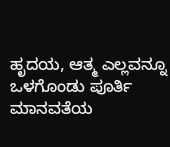ಹೃದಯ, ಆತ್ಮ ಎಲ್ಲವನ್ನೂ ಒಳಗೊಂಡು ಪೂರ್ತಿ ಮಾನವತೆಯ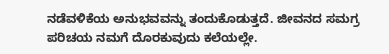ನಡೆವಳಿಕೆಯ ಅನುಭವವನ್ನು ತಂದುಕೊಡುತ್ತದೆ. ಜೀವನದ ಸಮಗ್ರ ಪರಿಚಯ ನಮಗೆ ದೊರಕುವುದು ಕಲೆಯಲ್ಲೇ.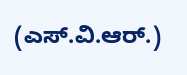(ಎಸ್.ವಿ.ಆರ್.)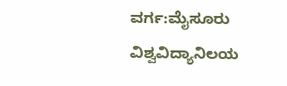ವರ್ಗ:ಮೈಸೂರು ವಿಶ್ವವಿದ್ಯಾನಿಲಯ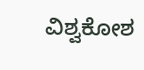ವಿಶ್ವಕೋಶ